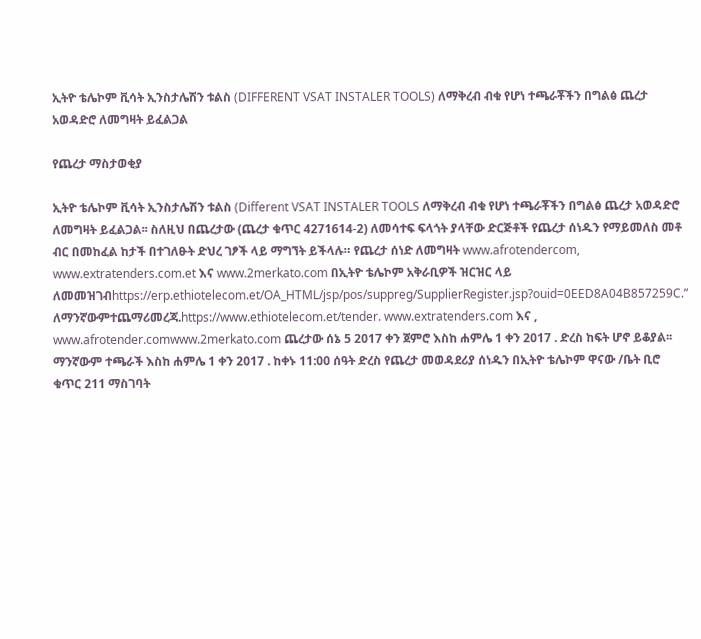ኢትዮ ቴሌኮም ቪሳት ኢንስታሌሽን ቱልስ (DIFFERENT VSAT INSTALER TOOLS) ለማቅረብ ብቁ የሆነ ተጫራቾችን በግልፅ ጨረታ አወዳድሮ ለመግዛት ይፈልጋል

የጨረታ ማስታወቂያ

ኢትዮ ቴሌኮም ቪሳት ኢንስታሌሽን ቱልስ (Different VSAT INSTALER TOOLS ለማቅረብ ብቁ የሆነ ተጫራቾችን በግልፅ ጨረታ አወዳድሮ ለመግዛት ይፈልጋል፡፡ ስለዚህ በጨረታው (ጨረታ ቁጥር 4271614-2) ለመሳተፍ ፍላጎት ያላቸው ድርጅቶች የጨረታ ሰነዱን የማይመለስ መቶ ብር በመከፈል ከታች በተገለፁት ድህረ ገፆች ላይ ማግኘት ይችላሉ። የጨረታ ሰነድ ለመግዛት www.afrotendercom, www.extratenders.com.et እና www.2merkato.com በኢትዮ ቴሌኮም አቅራቢዎች ዝርዝር ላይ ለመመዝገብhttps://erp.ethiotelecom.et/OA_HTML/jsp/pos/suppreg/SupplierRegister.jsp?ouid=0EED8A04B857259C.” ለማንኛውምተጨማሪመረጃ.https://www.ethiotelecom.et/tender. www.extratenders.com እና , www.afrotender.comwww.2merkato.com ጨረታው ሰኔ 5 2017 ቀን ጀምሮ እስከ ሐምሌ 1 ቀን 2017 . ድረስ ከፍት ሆኖ ይቆያል፡፡ ማንኛውም ተጫራች እስከ ሐምሌ 1 ቀን 2017 . ከቀኑ 11:00 ሰዓት ድረስ የጨረታ መወዳደሪያ ሰነዱን በኢትዮ ቴሌኮም ዋናው /ቤት ቢሮ ቁጥር 211 ማስገባት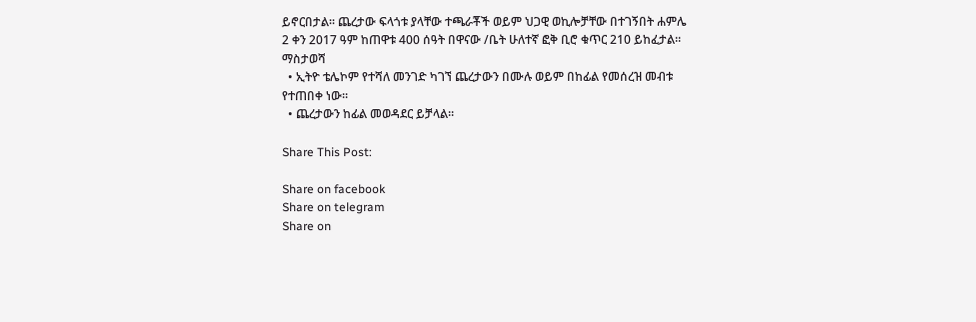ይኖርበታል፡፡ ጨረታው ፍላጎቱ ያላቸው ተጫራቾች ወይም ህጋዊ ወኪሎቻቸው በተገኝበት ሐምሌ 2 ቀን 2017 ዓም ከጠዋቱ 400 ሰዓት በዋናው /ቤት ሁለተኛ ፎቅ ቢሮ ቁጥር 210 ይከፈታል። ማስታወሻ
  • ኢትዮ ቴሌኮም የተሻለ መንገድ ካገኘ ጨረታውን በሙሉ ወይም በከፊል የመሰረዝ መብቱ የተጠበቀ ነው።
  • ጨረታውን ከፊል መወዳደር ይቻላል።

Share This Post:

Share on facebook
Share on telegram
Share on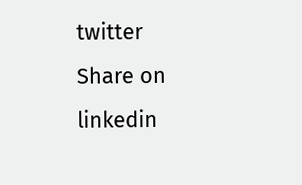twitter
Share on linkedin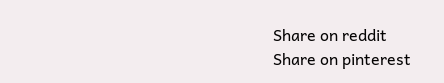Share on reddit
Share on pinterest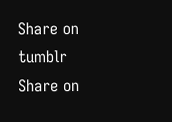Share on tumblr
Share on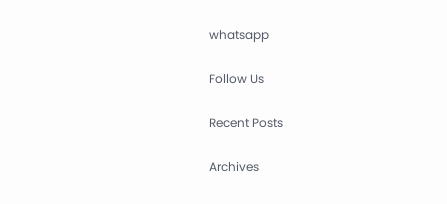whatsapp

Follow Us

Recent Posts

Archives